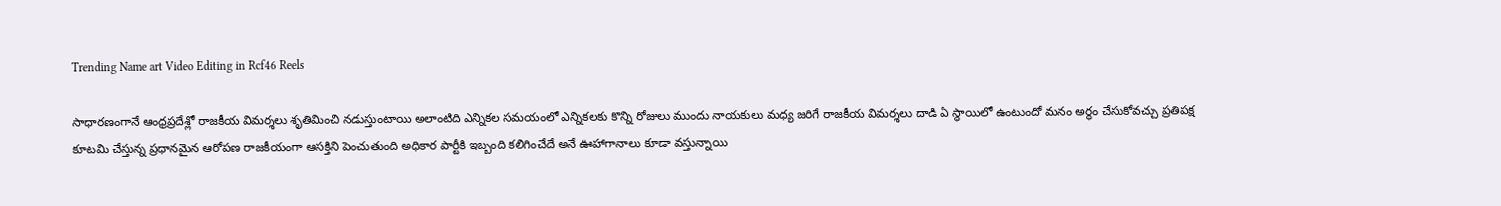Trending Name art Video Editing in Rcf46 Reels

సాధారణంగానే ఆంధ్రప్రదేశ్లో రాజకీయ విమర్శలు శృతిమించి నడుస్తుంటాయి అలాంటిది ఎన్నికల సమయంలో ఎన్నికలకు కొన్ని రోజులు ముందు నాయకులు మధ్య జరిగే రాజకీయ విమర్శలు దాడి ఏ స్థాయిలో ఉంటుందో మనం అర్థం చేసుకోవచ్చు ప్రతిపక్ష కూటమి చేస్తున్న ప్రధానమైన ఆరోపణ రాజకీయంగా ఆసక్తిని పెంచుతుంది అధికార పార్టీకి ఇబ్బంది కలిగించేదే అనే ఊహాగానాలు కూడా వస్తున్నాయి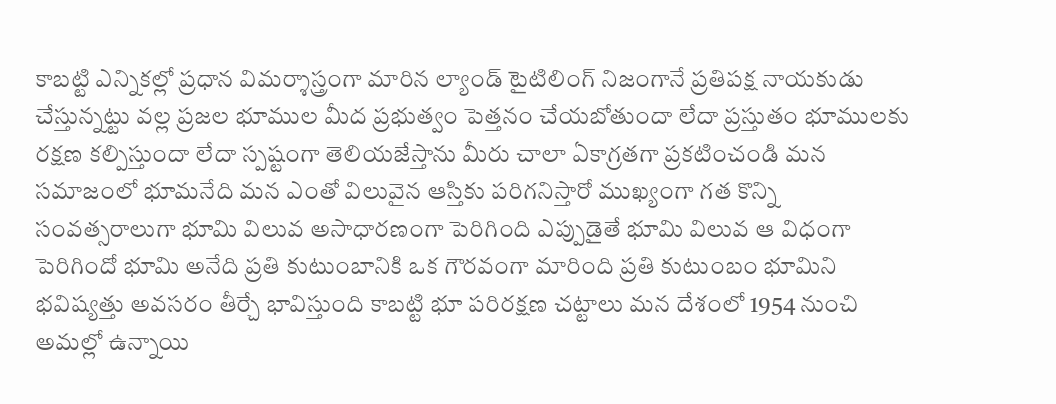కాబట్టి ఎన్నికల్లో ప్రధాన విమర్శాస్త్రంగా మారిన ల్యాండ్ టైటిలింగ్ నిజంగానే ప్రతిపక్ష నాయకుడు చేస్తున్నట్టు వల్ల ప్రజల భూముల మీద ప్రభుత్వం పెత్తనం చేయబోతుందా లేదా ప్రస్తుతం భూములకు రక్షణ కల్పిస్తుందా లేదా స్పష్టంగా తెలియజేస్తాను మీరు చాలా ఏకాగ్రతగా ప్రకటించండి మన సమాజంలో భూమనేది మన ఎంతో విలువైన ఆస్తికు పరిగనిస్తారో ముఖ్యంగా గత కొన్ని సంవత్సరాలుగా భూమి విలువ అసాధారణంగా పెరిగింది ఎప్పుడైతే భూమి విలువ ఆ విధంగా పెరిగిందో భూమి అనేది ప్రతి కుటుంబానికి ఒక గౌరవంగా మారింది ప్రతి కుటుంబం భూమిని భవిష్యత్తు అవసరం తీర్చే భావిస్తుంది కాబట్టి భూ పరిరక్షణ చట్టాలు మన దేశంలో 1954 నుంచి అమల్లో ఉన్నాయి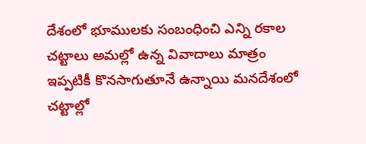దేశంలో భూములకు సంబంధించి ఎన్ని రకాల చట్టాలు అమల్లో ఉన్న వివాదాలు మాత్రం ఇప్పటికీ కొనసాగుతూనే ఉన్నాయి మనదేశంలో చట్టాల్లో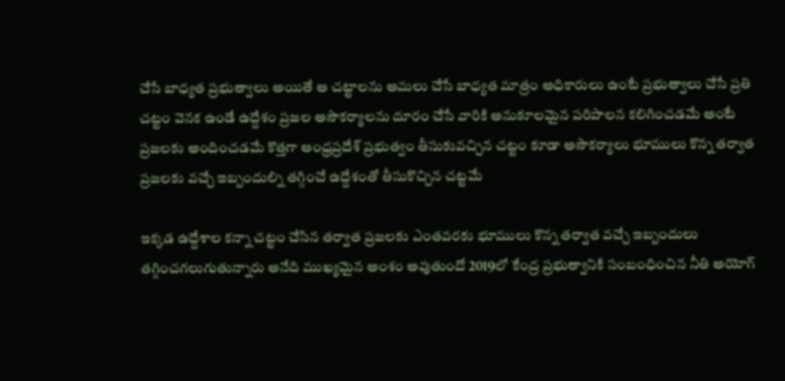చేసే బాధ్యత ప్రభుత్వాలు అయితే ఆ చట్టాలను అమలు చేసే బాధ్యత మాత్రం అధికారులు ఉంటే ప్రభుత్వాలు చేసే ప్రతి చట్టం వెనక ఉండే ఉద్దేశం ప్రజల అసౌకర్యాలను దూరం చేసే వారికి అనుకూలమైన పరిపాలన కలిగించడమే అంటే ప్రజలకు అందించడమే కొత్తగా ఆంధ్రప్రదేశ్ ప్రభుత్వం తీసుకువచ్చిన చట్టం కూడా అసౌకర్యాలు భూములు కొన్న తర్వాత ప్రజలకు వచ్చే ఇబ్బందుల్ని తగ్గించే ఉద్దేశంతో తీసుకొచ్చిన చట్టమే

ఇక్కడ ఉద్దేశాల కన్నా చట్టం చేసిన తర్వాత ప్రజలకు ఎంతవరకు భూములు కొన్న తర్వాత వచ్చే ఇబ్బందులు తగ్గించగలుగుతున్నారు అనేది ముఖ్యమైన అంశం అవుతుందో 2019లో కేంద్ర ప్రభుత్వానికి సంబంధించిన నీతి అయోగ్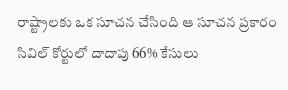రాష్ట్రాలకు ఒక సూచన చేసింది ఆ సూచన ప్రకారం సివిల్ కోర్టులో దాదాపు 66% కేసులు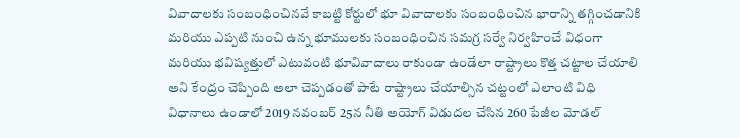వివాదాలకు సంబంధించినవే కాబట్టి కోర్టులో భూ వివాదాలకు సంబంధించిన భారాన్ని తగ్గించడానికి మరియు ఎప్పటి నుంచి ఉన్న భూములకు సంబంధించిన సమగ్ర సర్వే నిర్వహించే విధంగా మరియు భవిష్యత్తులో ఎటువంటి భూవివాదాలు రాకుండా ఉండేలా రాష్ట్రాలు కొత్త చట్టాల చేయాలి అని కేంద్రం చెప్పింది అలా చెప్పడంతో పాటే రాష్ట్రాలు చేయాల్సిన చట్టంలో ఎలాంటి విధి విధానాలు ఉండాలో 2019 నవంబర్ 25న నీతి అయోగ్ విడుదల చేసిన 260 పేజీల మోడల్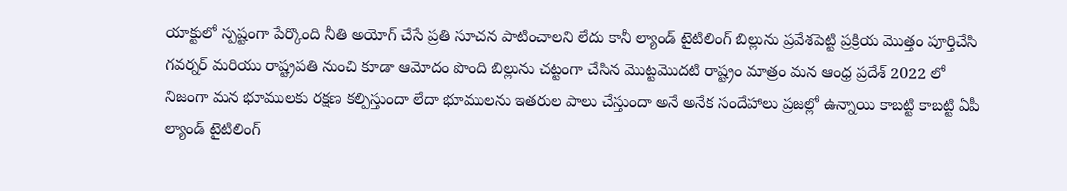యాక్టులో స్పష్టంగా పేర్కొంది నీతి అయోగ్ చేసే ప్రతి సూచన పాటించాలని లేదు కానీ ల్యాండ్ టైటిలింగ్ బిల్లును ప్రవేశపెట్టి ప్రక్రియ మొత్తం పూర్తిచేసి గవర్నర్ మరియు రాష్ట్రపతి నుంచి కూడా ఆమోదం పొంది బిల్లును చట్టంగా చేసిన మొట్టమొదటి రాష్ట్రం మాత్రం మన ఆంధ్ర ప్రదేశ్ 2022 లో నిజంగా మన భూములకు రక్షణ కల్పిస్తుందా లేదా భూములను ఇతరుల పాలు చేస్తుందా అనే అనేక సందేహాలు ప్రజల్లో ఉన్నాయి కాబట్టి కాబట్టి ఏపీ ల్యాండ్ టైటిలింగ్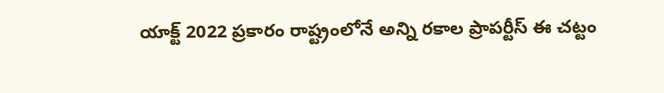యాక్ట్ 2022 ప్రకారం రాష్ట్రంలోనే అన్ని రకాల ప్రాపర్టీస్ ఈ చట్టం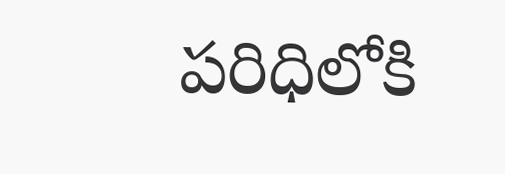పరిధిలోకి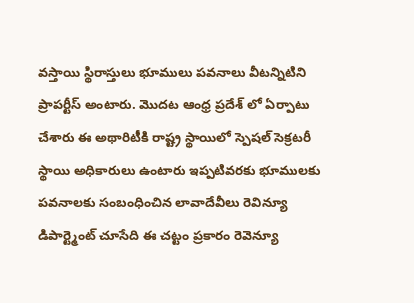వస్తాయి స్థిరాస్తులు భూములు పవనాలు వీటన్నిటిని ప్రాపర్టీస్ అంటారు. మొదట ఆంధ్ర ప్రదేశ్ లో ఏర్పాటు చేశారు ఈ అథారిటీకి రాష్ట్ర స్థాయిలో స్పెషల్ సెక్రటరీ స్థాయి అధికారులు ఉంటారు ఇప్పటివరకు భూములకు పవనాలకు సంబంధించిన లావాదేవీలు రెవిన్యూ డిపార్ట్మెంట్ చూసేది ఈ చట్టం ప్రకారం రెవెన్యూ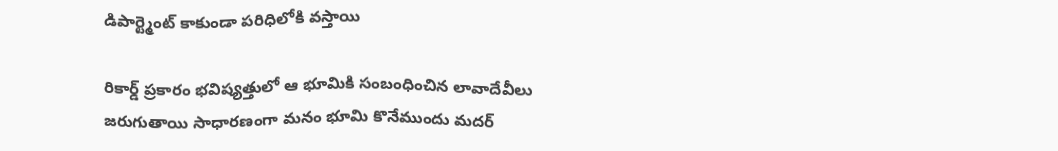డిపార్ట్మెంట్ కాకుండా పరిధిలోకి వస్తాయి

రికార్డ్ ప్రకారం భవిష్యత్తులో ఆ భూమికి సంబంధించిన లావాదేవీలు జరుగుతాయి సాధారణంగా మనం భూమి కొనేముందు మదర్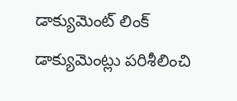డాక్యుమెంట్ లింక్ డాక్యుమెంట్లు పరిశీలించి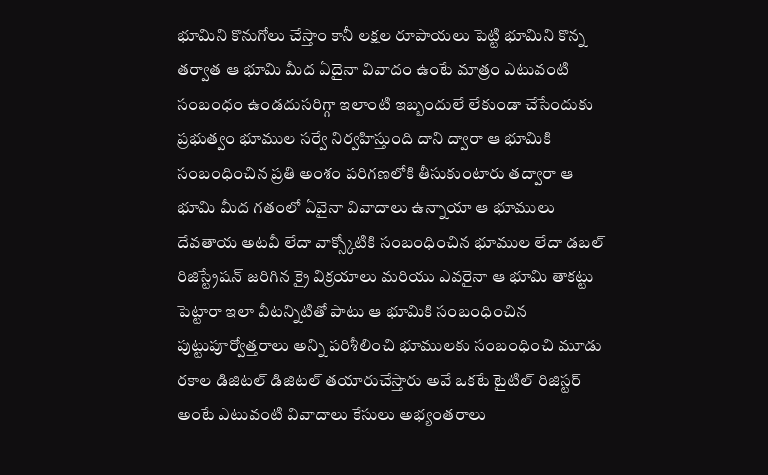భూమిని కొనుగోలు చేస్తాం కానీ లక్షల రూపాయలు పెట్టి భూమిని కొన్న తర్వాత ఆ భూమి మీద ఏదైనా వివాదం ఉంటే మాత్రం ఎటువంటి సంబంధం ఉండదుసరిగ్గా ఇలాంటి ఇబ్బందులే లేకుండా చేసేందుకు ప్రభుత్వం భూముల సర్వే నిర్వహిస్తుంది దాని ద్వారా ఆ భూమికి సంబంధించిన ప్రతి అంశం పరిగణలోకి తీసుకుంటారు తద్వారా ఆ భూమి మీద గతంలో ఏవైనా వివాదాలు ఉన్నాయా ఆ భూములు దేవతాయ అటవీ లేదా వాక్స్కోటికి సంబంధించిన భూముల లేదా డబల్ రిజిస్ట్రేషన్ జరిగిన క్రై విక్రయాలు మరియు ఎవరైనా ఆ భూమి తాకట్టు పెట్టారా ఇలా వీటన్నిటితో పాటు ఆ భూమికి సంబంధించిన పుట్టుపూర్వోత్తరాలు అన్ని పరిశీలించి భూములకు సంబంధించి మూడు రకాల డిజిటల్ డిజిటల్ తయారుచేస్తారు అవే ఒకటే టైటిల్ రిజిస్టర్ అంటే ఎటువంటి వివాదాలు కేసులు అభ్యంతరాలు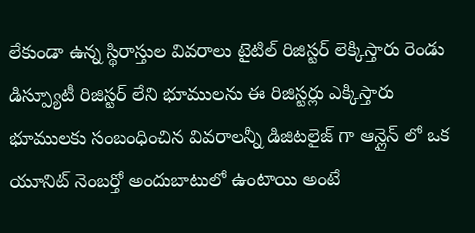లేకుండా ఉన్న స్థిరాస్తుల వివరాలు టైటిల్ రిజిస్టర్ లెక్కిస్తారు రెండు డిస్ప్యూటీ రిజిస్టర్ లేని భూములను ఈ రిజిస్టర్లు ఎక్కిస్తారు భూములకు సంబంధించిన వివరాలన్నీ డిజిటలైజ్ గా ఆన్లైన్ లో ఒక యూనిట్ నెంబర్తో అందుబాటులో ఉంటాయి అంటే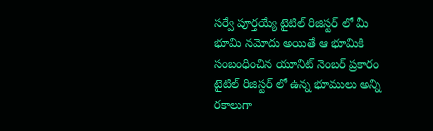సర్వే పూర్తయ్యే టైటిల్ రిజిస్టర్ లో మీ భూమి నమోదు అయితే ఆ భూమికి సంబంధించిన యూనిట్ నెంబర్ ప్రకారం టైటిల్ రిజిస్టర్ లో ఉన్న భూములు అన్ని రకాలుగా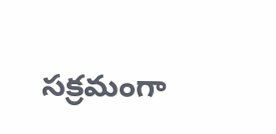సక్రమంగా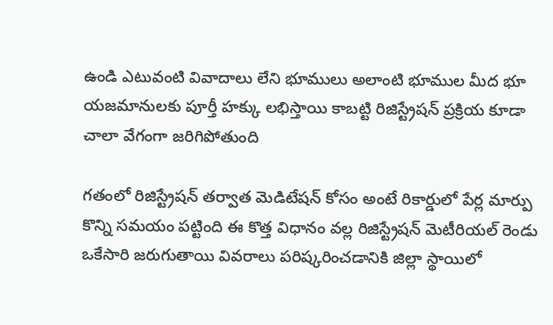ఉండి ఎటువంటి వివాదాలు లేని భూములు అలాంటి భూముల మీద భూ యజమానులకు పూర్తీ హక్కు లభిస్తాయి కాబట్టి రిజిస్ట్రేషన్ ప్రక్రియ కూడా చాలా వేగంగా జరిగిపోతుంది

గతంలో రిజిస్ట్రేషన్ తర్వాత మెడిటేషన్ కోసం అంటే రికార్డులో పేర్ల మార్పు కొన్ని సమయం పట్టింది ఈ కొత్త విధానం వల్ల రిజిస్ట్రేషన్ మెటీరియల్ రెండు ఒకేసారి జరుగుతాయి వివరాలు పరిష్కరించడానికి జిల్లా స్థాయిలో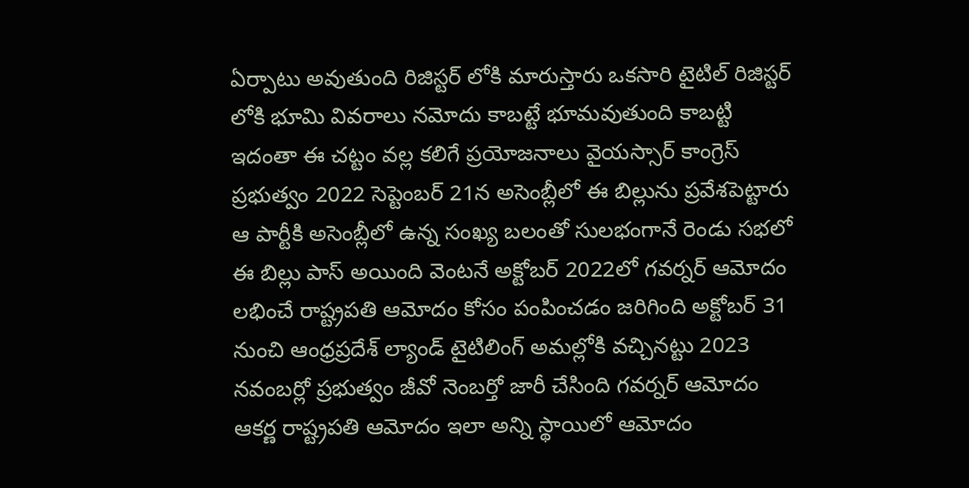ఏర్పాటు అవుతుంది రిజిస్టర్ లోకి మారుస్తారు ఒకసారి టైటిల్ రిజిస్టర్ లోకి భూమి వివరాలు నమోదు కాబట్టే భూమవుతుంది కాబట్టి ఇదంతా ఈ చట్టం వల్ల కలిగే ప్రయోజనాలు వైయస్సార్ కాంగ్రెస్ ప్రభుత్వం 2022 సెప్టెంబర్ 21న అసెంబ్లీలో ఈ బిల్లును ప్రవేశపెట్టారు ఆ పార్టీకి అసెంబ్లీలో ఉన్న సంఖ్య బలంతో సులభంగానే రెండు సభలో ఈ బిల్లు పాస్ అయింది వెంటనే అక్టోబర్ 2022లో గవర్నర్ ఆమోదం లభించే రాష్ట్రపతి ఆమోదం కోసం పంపించడం జరిగింది అక్టోబర్ 31 నుంచి ఆంధ్రప్రదేశ్ ల్యాండ్ టైటిలింగ్ అమల్లోకి వచ్చినట్టు 2023 నవంబర్లో ప్రభుత్వం జీవో నెంబర్తో జారీ చేసింది గవర్నర్ ఆమోదం ఆకర్ణ రాష్ట్రపతి ఆమోదం ఇలా అన్ని స్థాయిలో ఆమోదం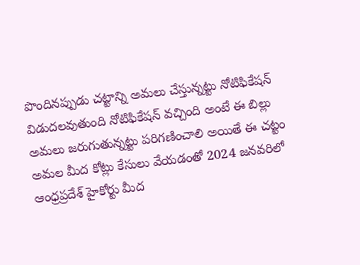పొందినప్పుడు చట్టాన్ని అమలు చేస్తున్నట్టు నోటిఫికేషన్ విడుదలవుతుంది నోటిఫికేషన్ వచ్చింది అంటే ఈ బిల్లు అమలు జరుగుతున్నట్టు పరిగణించాలి అయితే ఈ చట్టం అమల మీద కోట్లు కేసులు వేయడంతో 2024 జనవరిలో ఆంధ్రప్రదేశ్ హైకోర్టు మీద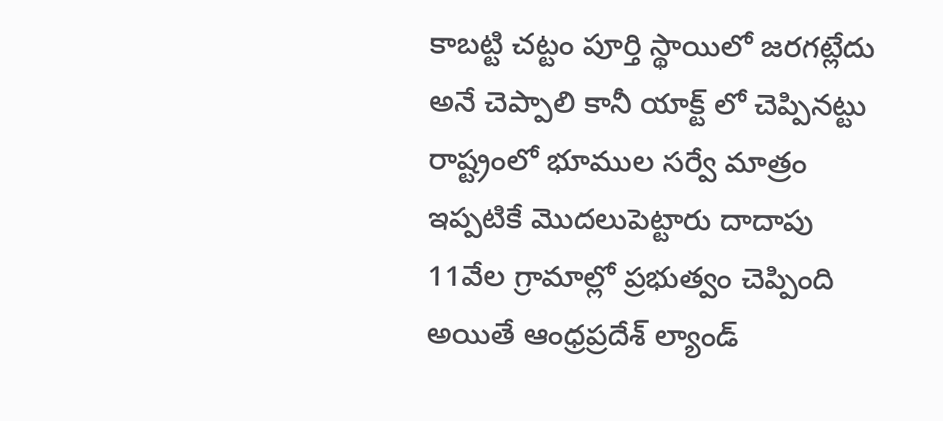కాబట్టి చట్టం పూర్తి స్థాయిలో జరగట్లేదు అనే చెప్పాలి కానీ యాక్ట్ లో చెప్పినట్టు రాష్ట్రంలో భూముల సర్వే మాత్రం ఇప్పటికే మొదలుపెట్టారు దాదాపు 11వేల గ్రామాల్లో ప్రభుత్వం చెప్పింది అయితే ఆంధ్రప్రదేశ్ ల్యాండ్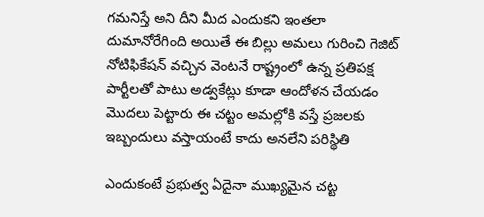గమనిస్తే అని దీని మీద ఎందుకని ఇంతలా దుమానోరేగింది అయితే ఈ బిల్లు అమలు గురించి గెజిట్ నోటిఫికేషన్ వచ్చిన వెంటనే రాష్ట్రంలో ఉన్న ప్రతిపక్ష పార్టీలతో పాటు అడ్వకేట్లు కూడా ఆందోళన చేయడం మొదలు పెట్టారు ఈ చట్టం అమల్లోకి వస్తే ప్రజలకు ఇబ్బందులు వస్తాయంటే కాదు అనలేని పరిస్థితి

ఎందుకంటే ప్రభుత్వ ఏదైనా ముఖ్యమైన చట్ట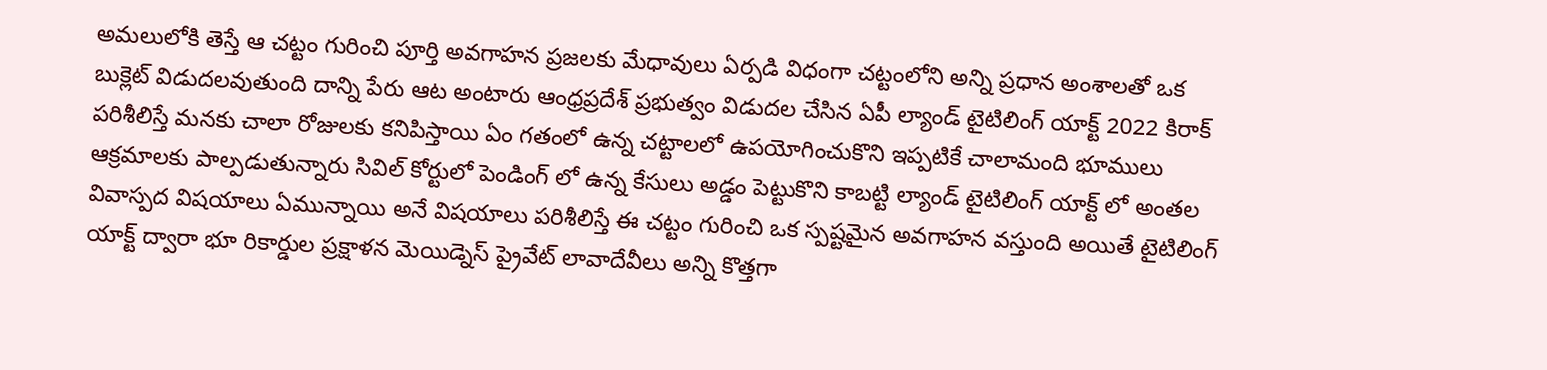అమలులోకి తెస్తే ఆ చట్టం గురించి పూర్తి అవగాహన ప్రజలకు మేధావులు ఏర్పడి విధంగా చట్టంలోని అన్ని ప్రధాన అంశాలతో ఒక బుక్లెట్ విడుదలవుతుంది దాన్ని పేరు ఆట అంటారు ఆంధ్రప్రదేశ్ ప్రభుత్వం విడుదల చేసిన ఏపీ ల్యాండ్ టైటిలింగ్ యాక్ట్ 2022 కిరాక్ పరిశీలిస్తే మనకు చాలా రోజులకు కనిపిస్తాయి ఏం గతంలో ఉన్న చట్టాలలో ఉపయోగించుకొని ఇప్పటికే చాలామంది భూములు ఆక్రమాలకు పాల్పడుతున్నారు సివిల్ కోర్టులో పెండింగ్ లో ఉన్న కేసులు అడ్డం పెట్టుకొని కాబట్టి ల్యాండ్ టైటిలింగ్ యాక్ట్ లో అంతల వివాస్పద విషయాలు ఏమున్నాయి అనే విషయాలు పరిశీలిస్తే ఈ చట్టం గురించి ఒక స్పష్టమైన అవగాహన వస్తుంది అయితే టైటిలింగ్ యాక్ట్ ద్వారా భూ రికార్డుల ప్రక్షాళన మెయిడ్నెస్ ప్రైవేట్ లావాదేవీలు అన్ని కొత్తగా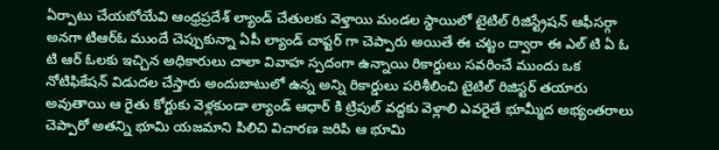ఏర్పాటు చేయబోయేవి ఆంధ్రప్రదేశ్ ల్యాండ్ చేతులకు వెళ్తాయి మండల స్థాయిలో టైటిల్ రిజిస్ట్రేషన్ ఆఫీసర్గా అనగా టిఆర్ఓ ముందే చెప్పుకున్నా ఏపీ ల్యాండ్ చాప్టర్ గా చెప్పారు అయితే ఈ చట్టం ద్వారా ఈ ఎల్ టి ఏ ఓ టి ఆర్ ఓలకు ఇచ్చిన అధికారులు చాలా వివాహ స్పదంగా ఉన్నాయి రికార్డులు సవరించే ముందు ఒక నోటిఫికేషన్ విడుదల చేస్తారు అందుబాటులో ఉన్న అన్ని రికార్డులు పరిశీలించి టైటిల్ రిజిస్టర్ తయారు అవుతాయి ఆ రైతు కోర్టుకు వెళ్లకుండా ల్యాండ్ ఆధార్ కి ట్రిపుల్ వద్దకు వెళ్లాలి ఎవరైతే భూమ్మీద అభ్యంతరాలు చెప్పారో అతన్ని భూమి యజమాని పిలిచి విచారణ జరిపి ఆ భూమి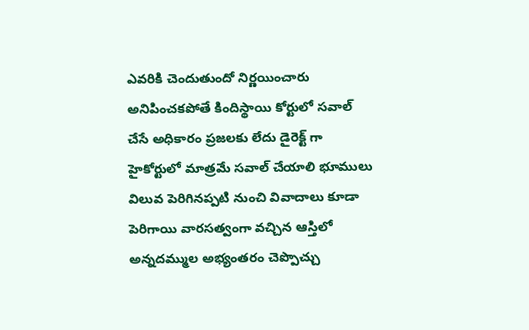ఎవరికి చెందుతుందో నిర్ణయించారు అనిపించకపోతే కిందిస్థాయి కోర్టులో సవాల్ చేసే అధికారం ప్రజలకు లేదు డైరెక్ట్ గా హైకోర్టులో మాత్రమే సవాల్ చేయాలి భూములు విలువ పెరిగినప్పటి నుంచి వివాదాలు కూడా పెరిగాయి వారసత్వంగా వచ్చిన ఆస్తిలో అన్నదమ్ముల అభ్యంతరం చెప్పొచ్చు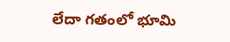లేదా గతంలో భూమి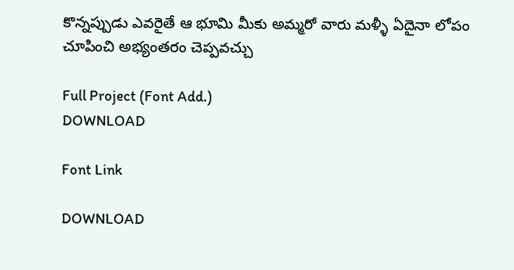కొన్నప్పుడు ఎవరైతే ఆ భూమి మీకు అమ్మరో వారు మళ్ళీ ఏదైనా లోపం చూపించి అభ్యంతరం చెప్పవచ్చు

Full Project (Font Add.)
DOWNLOAD

Font Link

DOWNLOAD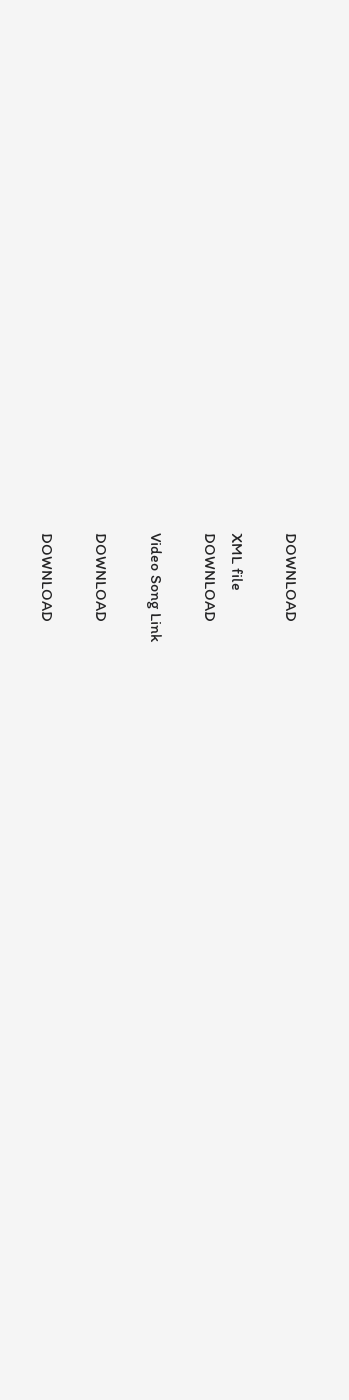DOWNLOAD

XML file
DOWNLOAD

Video Song Link

DOWNLOAD

DOWNLOAD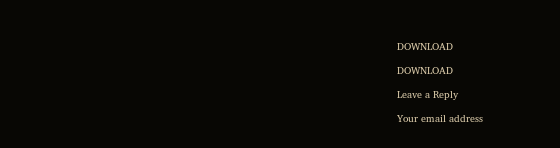DOWNLOAD

DOWNLOAD

Leave a Reply

Your email address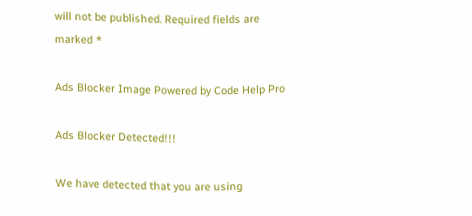will not be published. Required fields are marked *

Ads Blocker Image Powered by Code Help Pro

Ads Blocker Detected!!!

We have detected that you are using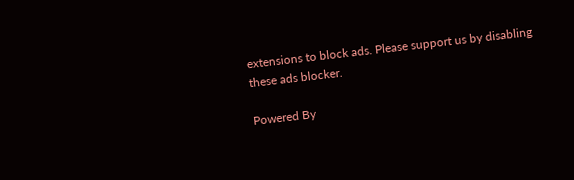extensions to block ads. Please support us by disabling these ads blocker.

Powered By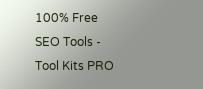100% Free SEO Tools - Tool Kits PRO